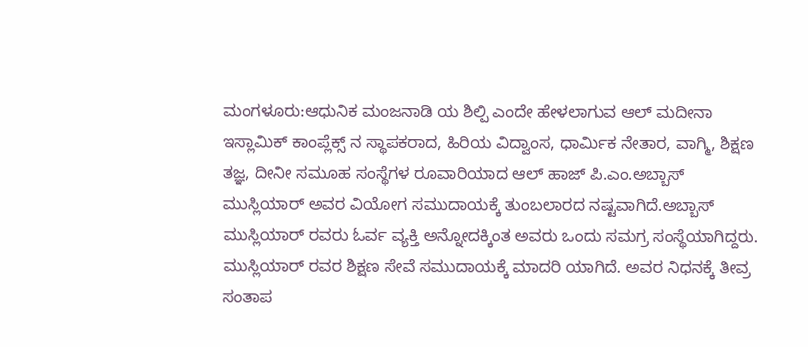ಮಂಗಳೂರು:ಆಧುನಿಕ ಮಂಜನಾಡಿ ಯ ಶಿಲ್ಪಿ ಎಂದೇ ಹೇಳಲಾಗುವ ಆಲ್ ಮದೀನಾ ಇಸ್ಲಾಮಿಕ್ ಕಾಂಪ್ಲೆಕ್ಸ್ ನ ಸ್ಥಾಪಕರಾದ, ಹಿರಿಯ ವಿದ್ವಾಂಸ, ಧಾರ್ಮಿಕ ನೇತಾರ, ವಾಗ್ಮಿ, ಶಿಕ್ಷಣ ತಜ್ಞ, ದೀನೀ ಸಮೂಹ ಸಂಸ್ಥೆಗಳ ರೂವಾರಿಯಾದ ಆಲ್ ಹಾಜ್ ಪಿ.ಎಂ.ಅಬ್ಬಾಸ್ ಮುಸ್ಲಿಯಾರ್ ಅವರ ವಿಯೋಗ ಸಮುದಾಯಕ್ಕೆ ತುಂಬಲಾರದ ನಷ್ಟವಾಗಿದೆ.ಅಬ್ಬಾಸ್ ಮುಸ್ಲಿಯಾರ್ ರವರು ಓರ್ವ ವ್ಯಕ್ತಿ ಅನ್ನೋದಕ್ಕಿಂತ ಅವರು ಒಂದು ಸಮಗ್ರ ಸಂಸ್ಥೆಯಾಗಿದ್ದರು.
ಮುಸ್ಲಿಯಾರ್ ರವರ ಶಿಕ್ಷಣ ಸೇವೆ ಸಮುದಾಯಕ್ಕೆ ಮಾದರಿ ಯಾಗಿದೆ. ಅವರ ನಿಧನಕ್ಕೆ ತೀವ್ರ ಸಂತಾಪ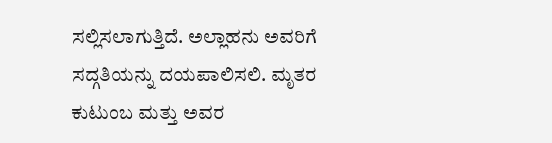ಸಲ್ಲಿಸಲಾಗುತ್ತಿದೆ. ಅಲ್ಲಾಹನು ಅವರಿಗೆ ಸದ್ಗತಿಯನ್ನು ದಯಪಾಲಿಸಲಿ. ಮೃತರ ಕುಟುಂಬ ಮತ್ತು ಅವರ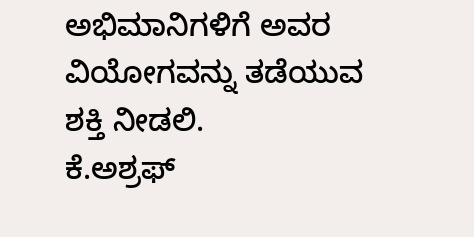ಅಭಿಮಾನಿಗಳಿಗೆ ಅವರ ವಿಯೋಗವನ್ನು ತಡೆಯುವ ಶಕ್ತಿ ನೀಡಲಿ.
ಕೆ.ಅಶ್ರಫ್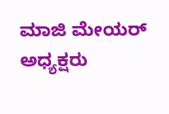ಮಾಜಿ ಮೇಯರ್
ಅಧ್ಯಕ್ಷರು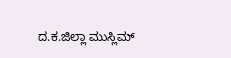ದ.ಕ.ಜಿಲ್ಲಾ ಮುಸ್ಲಿಮ್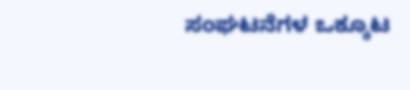ಸಂಘಟನೆಗಳ ಒಕ್ಕೂಟ